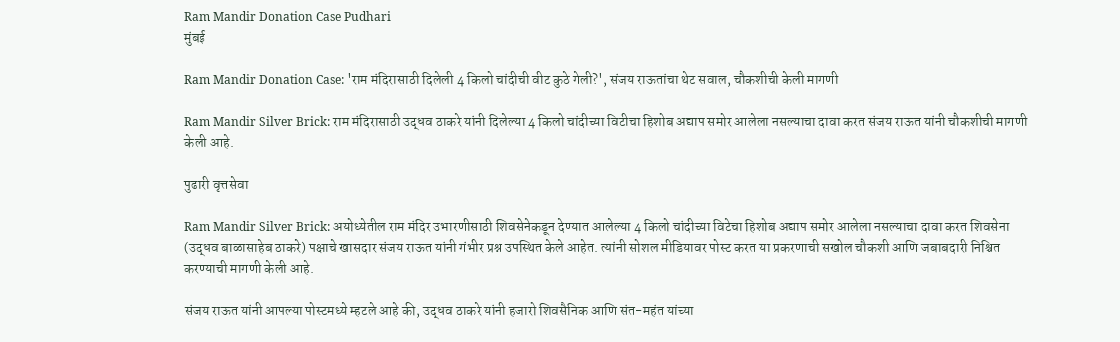Ram Mandir Donation Case Pudhari
मुंबई

Ram Mandir Donation Case: 'राम मंदिरासाठी दिलेली 4 किलो चांदीची वीट कुठे गेली?', संजय राऊतांचा थेट सवाल, चौकशीची केली मागणी

Ram Mandir Silver Brick: राम मंदिरासाठी उद्धव ठाकरे यांनी दिलेल्या 4 किलो चांदीच्या विटीचा हिशोब अद्याप समोर आलेला नसल्याचा दावा करत संजय राऊत यांनी चौकशीची मागणी केली आहे.

पुढारी वृत्तसेवा

Ram Mandir Silver Brick: अयोध्येतील राम मंदिर उभारणीसाठी शिवसेनेकडून देण्यात आलेल्या 4 किलो चांदीच्या विटेचा हिशोब अद्याप समोर आलेला नसल्याचा दावा करत शिवसेना (उद्धव बाळासाहेब ठाकरे) पक्षाचे खासदार संजय राऊत यांनी गंभीर प्रश्न उपस्थित केले आहेत. त्यांनी सोशल मीडियावर पोस्ट करत या प्रकरणाची सखोल चौकशी आणि जबाबदारी निश्चित करण्याची मागणी केली आहे.

संजय राऊत यांनी आपल्या पोस्टमध्ये म्हटले आहे की, उद्धव ठाकरे यांनी हजारो शिवसैनिक आणि संत-महंत यांच्या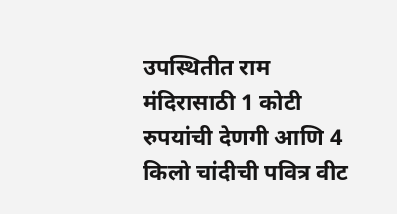उपस्थितीत राम मंदिरासाठी 1 कोटी रुपयांची देणगी आणि 4 किलो चांदीची पवित्र वीट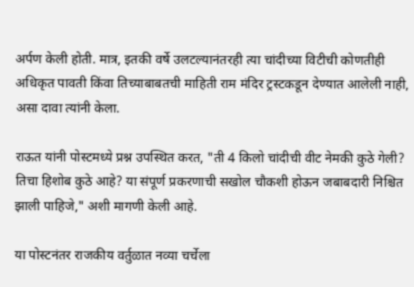अर्पण केली होती. मात्र, इतकी वर्षे उलटल्यानंतरही त्या चांदीच्या विटीची कोणतीही अधिकृत पावती किंवा तिच्याबाबतची माहिती राम मंदिर ट्रस्टकडून देण्यात आलेली नाही, असा दावा त्यांनी केला.

राऊत यांनी पोस्टमध्ये प्रश्न उपस्थित करत, "ती 4 किलो चांदीची वीट नेमकी कुठे गेली? तिचा हिशोब कुठे आहे? या संपूर्ण प्रकरणाची सखोल चौकशी होऊन जबाबदारी निश्चित झाली पाहिजे," अशी मागणी केली आहे.

या पोस्टनंतर राजकीय वर्तुळात नव्या चर्चेला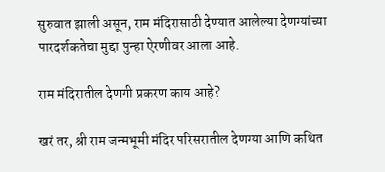सुरुवात झाली असून, राम मंदिरासाठी देण्यात आलेल्या देणग्यांच्या पारदर्शकतेचा मुद्दा पुन्हा ऐरणीवर आला आहे.

राम मंदिरातील देणगी प्रकरण काय आहे?

खरं तर, श्री राम जन्मभूमी मंदिर परिसरातील देणग्या आणि कथित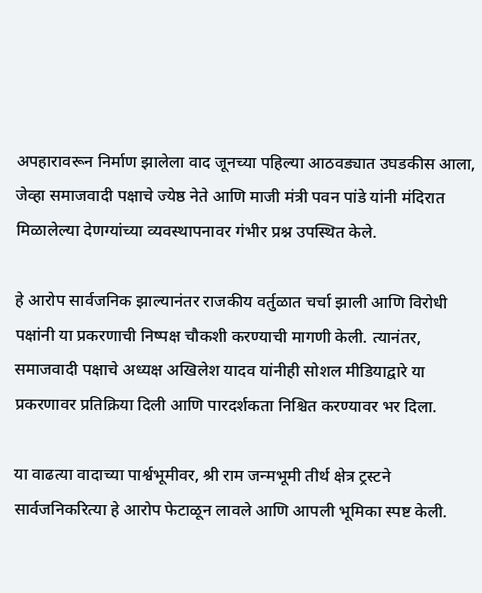अपहारावरून निर्माण झालेला वाद जूनच्या पहिल्या आठवड्यात उघडकीस आला, जेव्हा समाजवादी पक्षाचे ज्येष्ठ नेते आणि माजी मंत्री पवन पांडे यांनी मंदिरात मिळालेल्या देणग्यांच्या व्यवस्थापनावर गंभीर प्रश्न उपस्थित केले.

हे आरोप सार्वजनिक झाल्यानंतर राजकीय वर्तुळात चर्चा झाली आणि विरोधी पक्षांनी या प्रकरणाची निष्पक्ष चौकशी करण्याची मागणी केली. त्यानंतर, समाजवादी पक्षाचे अध्यक्ष अखिलेश यादव यांनीही सोशल मीडियाद्वारे या प्रकरणावर प्रतिक्रिया दिली आणि पारदर्शकता निश्चित करण्यावर भर दिला.

या वाढत्या वादाच्या पार्श्वभूमीवर, श्री राम जन्मभूमी तीर्थ क्षेत्र ट्रस्टने सार्वजनिकरित्या हे आरोप फेटाळून लावले आणि आपली भूमिका स्पष्ट केली.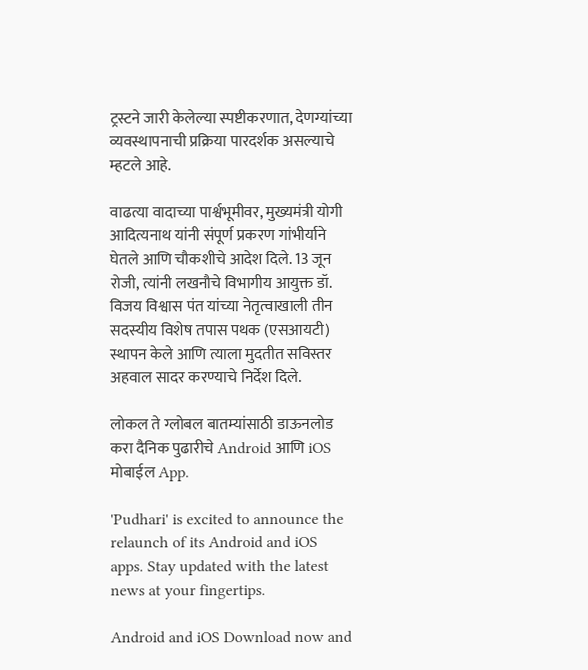ट्रस्टने जारी केलेल्या स्पष्टीकरणात, देणग्यांच्या व्यवस्थापनाची प्रक्रिया पारदर्शक असल्याचे म्हटले आहे.

वाढत्या वादाच्या पार्श्वभूमीवर, मुख्यमंत्री योगी आदित्यनाथ यांनी संपूर्ण प्रकरण गांभीर्याने घेतले आणि चौकशीचे आदेश दिले. 13 जून रोजी, त्यांनी लखनौचे विभागीय आयुक्त डॉ. विजय विश्वास पंत यांच्या नेतृत्वाखाली तीन सदस्यीय विशेष तपास पथक (एसआयटी) स्थापन केले आणि त्याला मुदतीत सविस्तर अहवाल सादर करण्याचे निर्देश दिले.

लोकल ते ग्लोबल बातम्यांसाठी डाऊनलोड करा दैनिक पुढारीचे Android आणि iOS मोबाईल App.

'Pudhari' is excited to announce the relaunch of its Android and iOS apps. Stay updated with the latest news at your fingertips.

Android and iOS Download now and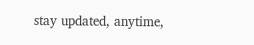stay updated, anytime,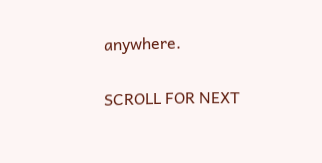anywhere.

SCROLL FOR NEXT